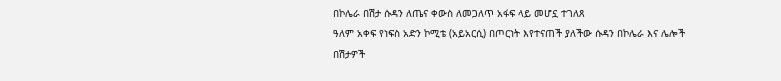በኮሌራ በሽታ ሱዳን ለጤና ቀውስ ለመጋለጥ አፋፍ ላይ መሆኗ ተገለጸ
ዓለም አቀፍ የነፍስ አድን ኮሚቴ (አይአርሲ) በጦርነት እየተናጠች ያለችው ሱዳን በኮሌራ እና ሌሎች በሽታዎች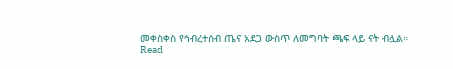መቀስቀስ የኅብረተሰብ ጤና አደጋ ውስጥ ለመግባት ጫፍ ላይ ናት ብሏል።
Read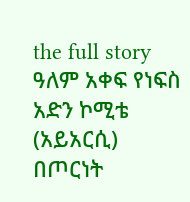the full story
ዓለም አቀፍ የነፍስ አድን ኮሚቴ (አይአርሲ) በጦርነት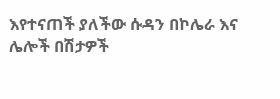እየተናጠች ያለችው ሱዳን በኮሌራ እና ሌሎች በሽታዎች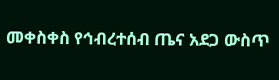መቀስቀስ የኅብረተሰብ ጤና አደጋ ውስጥ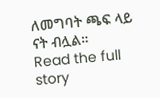ለመግባት ጫፍ ላይ ናት ብሏል።
Read the full story